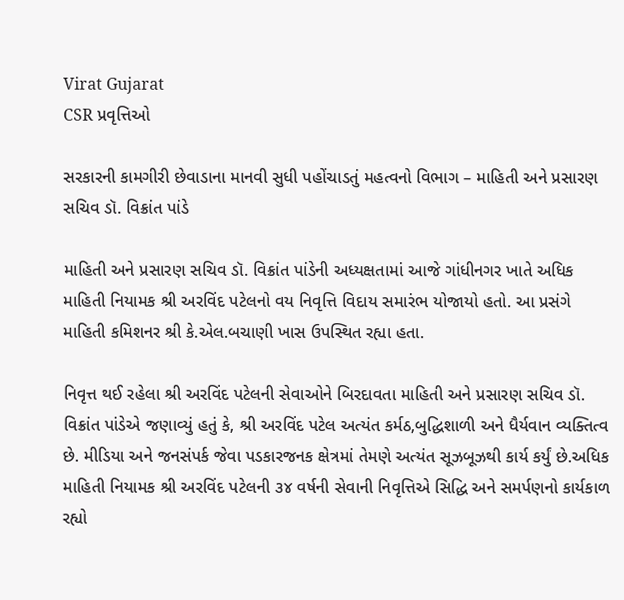Virat Gujarat
CSR પ્રવૃત્તિઓ

સરકારની કામગીરી છેવાડાના માનવી સુધી પહોંચાડતું મહત્વનો વિભાગ – માહિતી અને પ્રસારણ સચિવ ડૉ. વિક્રાંત પાંડે

માહિતી અને પ્રસારણ સચિવ ડૉ. વિક્રાંત પાંડેની અધ્યક્ષતામાં આજે ગાંધીનગર ખાતે અધિક માહિતી નિયામક શ્રી અરવિંદ પટેલનો વય નિવૃત્તિ વિદાય સમારંભ યોજાયો હતો. આ પ્રસંગે માહિતી કમિશનર શ્રી કે.એલ.બચાણી ખાસ ઉપસ્થિત રહ્યા હતા.

નિવૃત્ત થઈ રહેલા શ્રી અરવિંદ પટેલની સેવાઓને બિરદાવતા માહિતી અને પ્રસારણ સચિવ ડૉ. વિક્રાંત પાંડેએ જણાવ્યું હતું કે, શ્રી અરવિંદ પટેલ અત્યંત કર્મઠ,બુદ્ધિશાળી અને ધૈર્યવાન વ્યક્તિત્વ છે. મીડિયા અને જનસંપર્ક જેવા પડકારજનક ક્ષેત્રમાં તેમણે અત્યંત સૂઝબૂઝથી કાર્ય કર્યું છે.અધિક માહિતી નિયામક શ્રી અરવિંદ પટેલની ૩૪ વર્ષની સેવાની નિવૃત્તિએ સિદ્ધિ અને સમર્પણનો કાર્યકાળ રહ્યો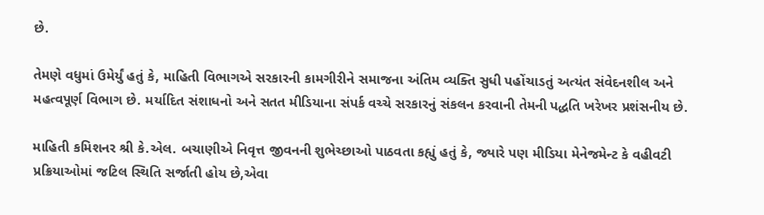છે.

તેમણે વધુમાં ઉમેર્યું હતું કે, માહિતી વિભાગએ સરકારની કામગીરીને સમાજના અંતિમ વ્યક્તિ સુધી પહોંચાડતું અત્યંત સંવેદનશીલ અને મહત્વપૂર્ણ વિભાગ છે. મર્યાદિત સંશાધનો અને સતત મીડિયાના સંપર્ક વચ્ચે સરકારનું સંકલન કરવાની તેમની પદ્ધતિ ખરેખર પ્રશંસનીય છે.

માહિતી કમિશનર શ્રી કે.એલ. બચાણીએ નિવૃત્ત જીવનની શુભેચ્છાઓ પાઠવતા કહ્યું હતું કે, જ્યારે પણ મીડિયા મેનેજમેન્ટ કે વહીવટી પ્રક્રિયાઓમાં જટિલ સ્થિતિ સર્જાતી હોય છે,એવા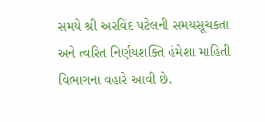સમયે શ્રી અરવિંદ પટેલની સમયસૂચકતા અને ત્વરિત નિર્ણયશક્તિ હંમેશા માહિતી વિભાગના વહારે આવી છે.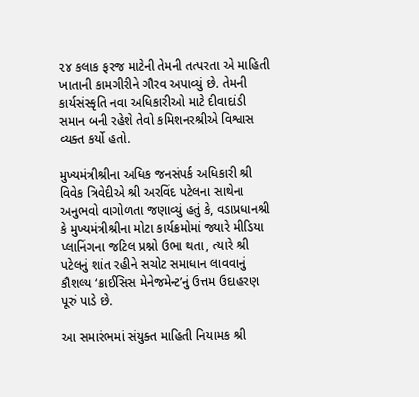૨૪ કલાક ફરજ માટેની તેમની તત્પરતા એ માહિતી ખાતાની કામગીરીને ગૌરવ અપાવ્યું છે. તેમની કાર્યસંસ્કૃતિ નવા અધિકારીઓ માટે દીવાદાંડી સમાન બની રહેશે તેવો કમિશનરશ્રીએ વિશ્વાસ વ્યક્ત કર્યો હતો.

મુખ્યમંત્રીશ્રીના અધિક જનસંપર્ક અધિકારી શ્રી વિવેક ત્રિવેદીએ શ્રી અરવિંદ પટેલના સાથેના અનુભવો વાગોળતા જણાવ્યું હતું કે, વડાપ્રધાનશ્રી કે મુખ્યમંત્રીશ્રીના મોટા કાર્યક્રમોમાં જ્યારે મીડિયા પ્લાનિંગના જટિલ પ્રશ્નો ઉભા થતા, ત્યારે શ્રી પટેલનું શાંત રહીને સચોટ સમાધાન લાવવાનું કૌશલ્ય ‘ક્રાઈસિસ મેનેજમેન્ટ’નું ઉત્તમ ઉદાહરણ પૂરું પાડે છે.

આ સમારંભમાં સંયુક્ત માહિતી નિયામક શ્રી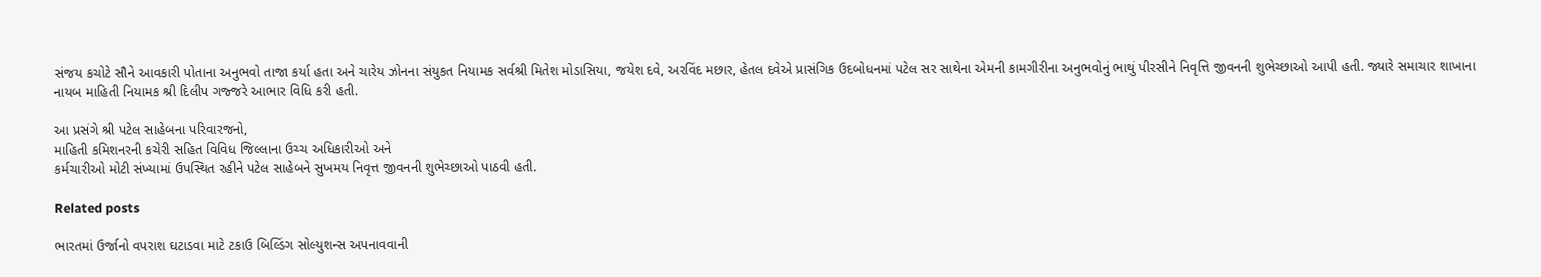સંજય કચોટે સૌને આવકારી પોતાના અનુભવો તાજા કર્યા હતા અને ચારેય ઝોનના સંયુકત નિયામક સર્વશ્રી મિતેશ મોડાસિયા, જયેશ દવે, અરવિંદ મછાર, હેતલ દવેએ પ્રાસંગિક ઉદબોધનમાં પટેલ સર સાથેના એમની કામગીરીના અનુભવોનું ભાથું પીરસીને નિવૃત્તિ જીવનની શુભેચ્છાઓ આપી હતી. જ્યારે સમાચાર શાખાના
નાયબ માહિતી નિયામક શ્રી દિલીપ ગજ્જરે આભાર વિધિ કરી હતી.

આ પ્રસંગે શ્રી પટેલ સાહેબના પરિવારજનો,
માહિતી કમિશનરની કચેરી સહિત વિવિધ જિલ્લાના ઉચ્ચ અધિકારીઓ અને
કર્મચારીઓ મોટી સંખ્યામાં ઉપસ્થિત રહીને પટેલ સાહેબને સુખમય નિવૃત્ત જીવનની શુભેચ્છાઓ પાઠવી હતી.

Related posts

ભારતમાં ઉર્જાનો વપરાશ ઘટાડવા માટે ટકાઉ બિલ્ડિંગ સોલ્યુશન્સ અપનાવવાની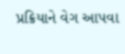પ્રક્રિયાને વેગ આપવા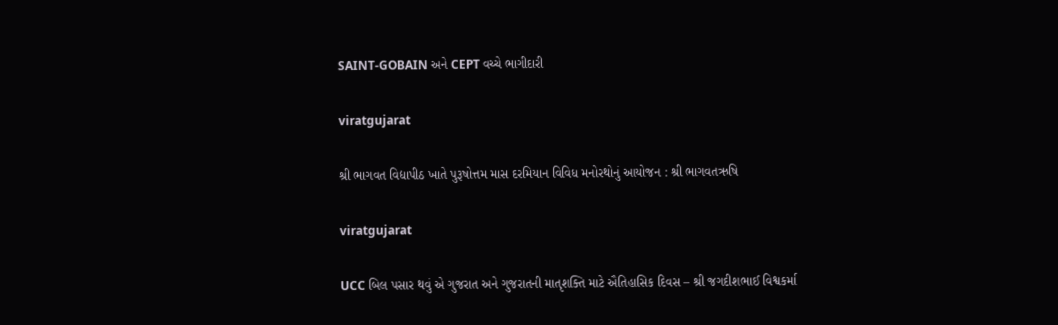SAINT-GOBAIN અને CEPT વચ્ચે ભાગીદારી

viratgujarat

શ્રી ભાગવત વિદ્યાપીઠ ખાતે પુરૂષોત્તમ માસ દરમિયાન વિવિધ મનોરથોનું આયોજન : શ્રી ભાગવતઋષિ

viratgujarat

UCC બિલ પસાર થવું એ ગુજરાત અને ગુજરાતની માતૃશક્તિ માટે ઐતિહાસિક દિવસ – શ્રી જગદીશભાઈ વિશ્વકર્મા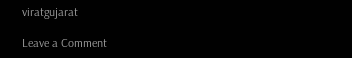viratgujarat

Leave a Comment